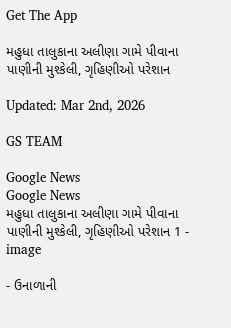Get The App

મહુધા તાલુકાના અલીણા ગામે પીવાના પાણીની મુશ્કેલી, ગૃહિણીઓ પરેશાન

Updated: Mar 2nd, 2026

GS TEAM

Google News
Google News
મહુધા તાલુકાના અલીણા ગામે પીવાના પાણીની મુશ્કેલી, ગૃહિણીઓ પરેશાન 1 - image

- ઉનાળાની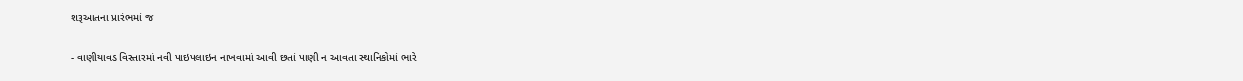શરૂઆતના પ્રારંભમાં જ

- વાણીયાવડ વિસ્તારમાં નવી પાઇપલાઇન નાખવામાં આવી છતાં પાણી ન આવતા સ્થાનિકોમાં ભારે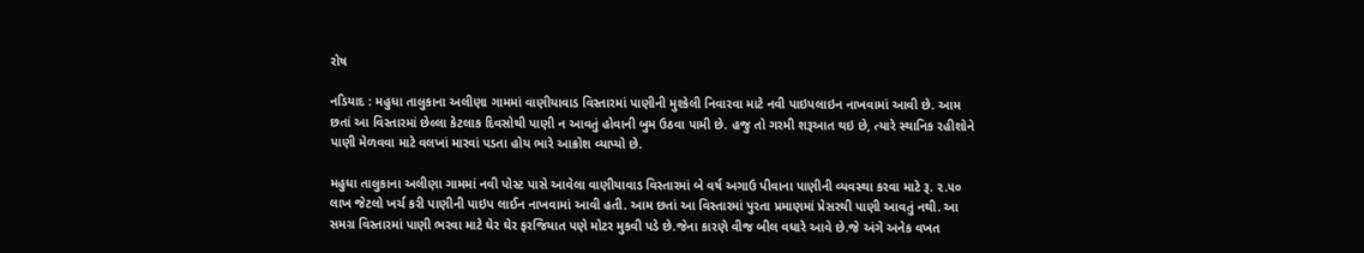રોષ

નડિયાદ : મહુધા તાલુકાના અલીણા ગામમાં વાણીયાવાડ વિસ્તારમાં પાણીની મુશ્કેલી નિવારવા માટે નવી પાઇપલાઇન નાખવામાં આવી છે. આમ છતાં આ વિસ્તારમાં છેલ્લા કેટલાક દિવસોથી પાણી ન આવતું હોવાની બુમ ઉઠવા પામી છે. હજુ તો ગરમી શરૂઆત થઇ છે, ત્યારે સ્થાનિક રહીશોને પાણી મેળવવા માટે વલખાં મારવાં પડતા હોય ભારે આક્રોશ વ્યાપ્યો છે.

મહુધા તાલુકાના અલીણા ગામમાં નવી પોસ્ટ પાસે આવેલા વાણીયાવાડ વિસ્તારમાં બે વર્ષ અગાઉ પીવાના પાણીની વ્યવસ્થા કરવા માટે રૂ. ૨.૫૦ લાખ જેટલો ખર્ચ કરી પાણીની પાઇપ લાઈન નાખવામાં આવી હતી. આમ છતાં આ વિસ્તારમાં પુરતા પ્રમાણમાં પ્રેસરથી પાણી આવતું નથી. આ સમગ્ર વિસ્તારમાં પાણી ભરવા માટે ઘેર ઘેર ફરજિયાત પણે મોટર મુકવી પડે છે.જેના કારણે વીજ બીલ વધારે આવે છે.જે અંગે અનેક વખત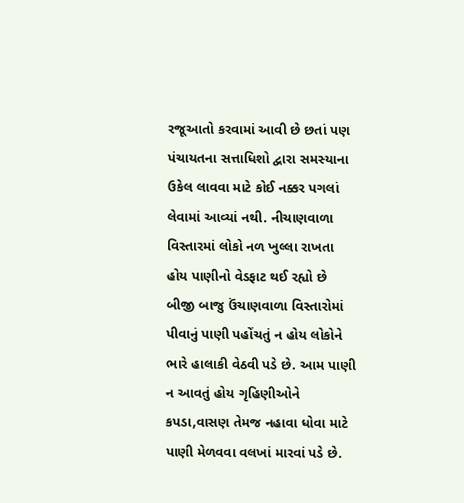રજૂઆતો કરવામાં આવી છે છતાં પણ પંચાયતના સત્તાધિશો દ્વારા સમસ્યાના ઉકેલ લાવવા માટે કોઈ નક્કર પગલાં લેવામાં આવ્યાં નથી. નીચાણવાળા વિસ્તારમાં લોકો નળ ખુલ્લા રાખતા હોય પાણીનો વેડફાટ થઈ રહ્યો છે બીજી બાજુ ઉંચાણવાળા વિસ્તારોમાં પીવાનું પાણી પહોંચતું ન હોય લોકોને ભારે હાલાકી વેઠવી પડે છે. આમ પાણી ન આવતું હોય ગૃહિણીઓને કપડા,વાસણ તેમજ નહાવા ધોવા માટે પાણી મેળવવા વલખાં મારવાં પડે છે.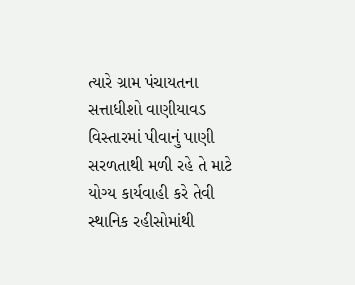ત્યારે ગ્રામ પંચાયતના સત્તાધીશો વાણીયાવડ વિસ્તારમાં પીવાનું પાણી સરળતાથી મળી રહે તે માટે યોગ્ય કાર્યવાહી કરે તેવી સ્થાનિક રહીસોમાંથી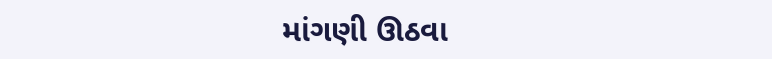માંગણી ઊઠવા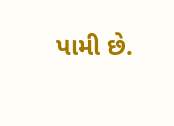પામી છે.